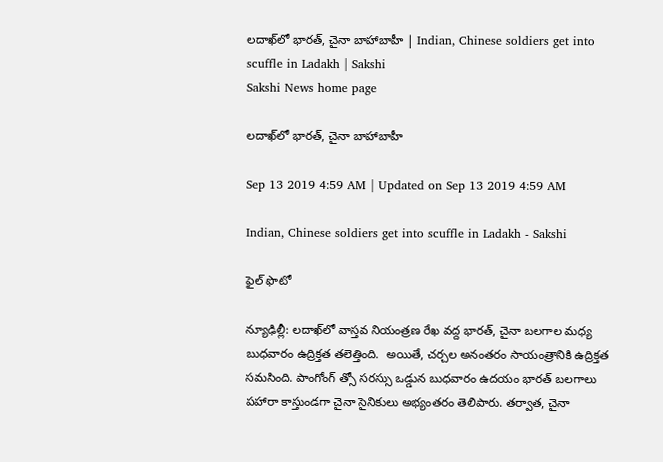లదాఖ్‌లో భారత్, చైనా బాహాబాహీ | Indian, Chinese soldiers get into scuffle in Ladakh | Sakshi
Sakshi News home page

లదాఖ్‌లో భారత్, చైనా బాహాబాహీ

Sep 13 2019 4:59 AM | Updated on Sep 13 2019 4:59 AM

Indian, Chinese soldiers get into scuffle in Ladakh - Sakshi

ఫైల్‌ ఫొటో

న్యూఢిల్లీ: లదాఖ్‌లో వాస్తవ నియంత్రణ రేఖ వద్ద భారత్, చైనా బలగాల మధ్య బుధవారం ఉద్రిక్తత తలెత్తింది.  అయితే, చర్చల అనంతరం సాయంత్రానికి ఉద్రిక్తత సమసింది. పాంగోంగ్‌ త్సో సరస్సు ఒడ్డున బుధవారం ఉదయం భారత్‌ బలగాలు పహారా కాస్తుండగా చైనా సైనికులు అభ్యంతరం తెలిపారు. తర్వాత, చైనా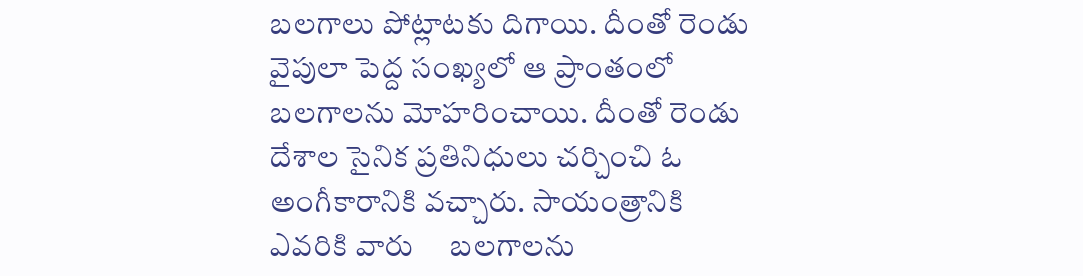బలగాలు పోట్లాటకు దిగాయి. దీంతో రెండు వైపులా పెద్ద సంఖ్యలో ఆ ప్రాంతంలో బలగాలను మోహరించాయి. దీంతో రెండు దేశాల సైనిక ప్రతినిధులు చర్చించి ఓ అంగీకారానికి వచ్చారు. సాయంత్రానికి ఎవరికి వారు     బలగాలను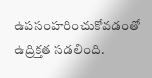ఉపసంహరించుకోవడంతో    ఉద్రిక్తత సడలింది.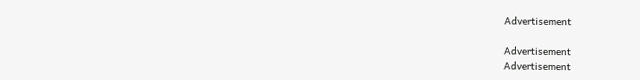Advertisement

Advertisement
Advertisement